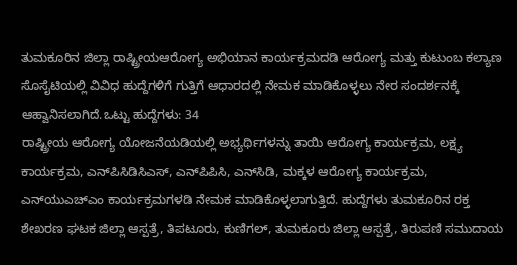ತುಮಕೂರಿನ ಜಿಲ್ಲಾ ರಾಷ್ಟ್ರೀಯಆರೋಗ್ಯ ಅಭಿಯಾನ ಕಾರ್ಯಕ್ರಮದಡಿ ಆರೋಗ್ಯ ಮತ್ತು ಕುಟುಂಬ ಕಲ್ಯಾಣ ಸೊಸೈಟಿಯಲ್ಲಿ ವಿವಿಧ ಹುದ್ದೆಗಳಿಗೆ ಗುತ್ತಿಗೆ ಆಧಾರದಲ್ಲಿ ನೇಮಕ ಮಾಡಿಕೊಳ್ಳಲು ನೇರ ಸಂದರ್ಶನಕ್ಕೆ ಆಹ್ವಾನಿಸಲಾಗಿದೆ.ಒಟ್ಟು ಹುದ್ದೆಗಳು: 34
ರಾಷ್ಟ್ರೀಯ ಆರೋಗ್ಯ ಯೋಜನೆಯಡಿಯಲ್ಲಿ ಅಭ್ಯರ್ಥಿಗಳನ್ನು ತಾಯಿ ಆರೋಗ್ಯ ಕಾರ್ಯಕ್ರಮ, ಲಕ್ಷ್ಯ ಕಾರ್ಯಕ್ರಮ, ಎನ್‍ಪಿಸಿಡಿಸಿಎಸ್, ಎನ್‍ಪಿಪಿಸಿ, ಎನ್‍ಸಿಡಿ, ಮಕ್ಕಳ ಆರೋಗ್ಯ ಕಾರ್ಯಕ್ರಮ, ಎನ್‍ಯುಎಚ್‍ಎಂ ಕಾರ್ಯಕ್ರಮಗಳಡಿ ನೇಮಕ ಮಾಡಿಕೊಳ್ಳಲಾಗುತ್ತಿದೆ. ಹುದ್ದೆಗಳು ತುಮಕೂರಿನ ರಕ್ತ ಶೇಖರಣ ಘಟಕ ಜಿಲ್ಲಾ ಆಸ್ಪತ್ರೆ, ತಿಪಟೂರು, ಕುಣಿಗಲ್, ತುಮಕೂರು ಜಿಲ್ಲಾ ಆಸ್ಪತ್ರೆ, ತಿರುಪಣಿ ಸಮುದಾಯ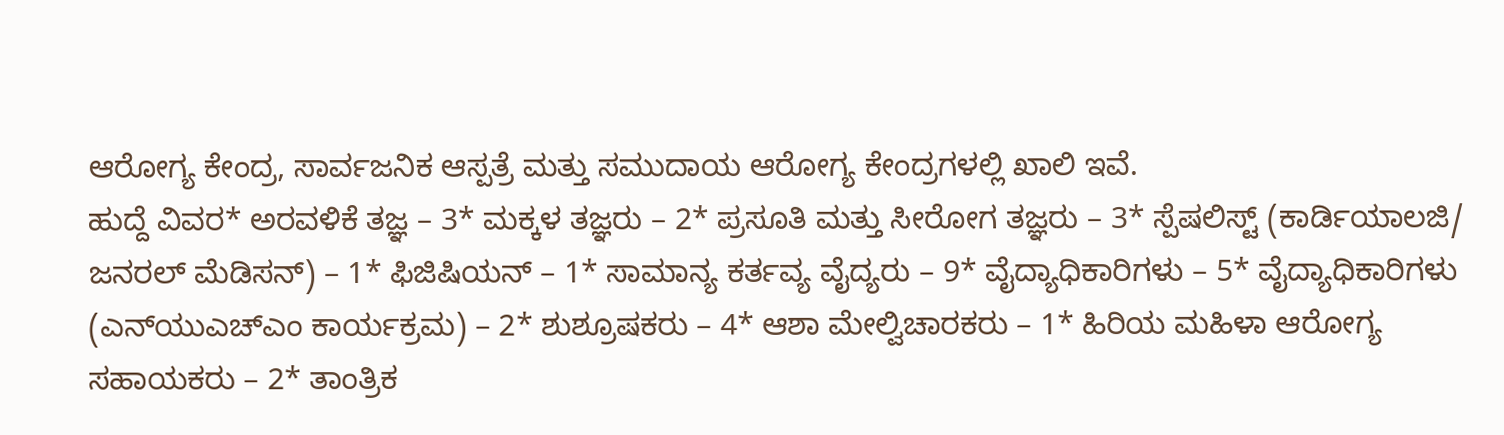ಆರೋಗ್ಯ ಕೇಂದ್ರ, ಸಾರ್ವಜನಿಕ ಆಸ್ಪತ್ರೆ ಮತ್ತು ಸಮುದಾಯ ಆರೋಗ್ಯ ಕೇಂದ್ರಗಳಲ್ಲಿ ಖಾಲಿ ಇವೆ.
ಹುದ್ದೆ ವಿವರ* ಅರವಳಿಕೆ ತಜ್ಞ – 3* ಮಕ್ಕಳ ತಜ್ಞರು – 2* ಪ್ರಸೂತಿ ಮತ್ತು ಸೀರೋಗ ತಜ್ಞರು – 3* ಸ್ಪೆಷಲಿಸ್ಟ್ (ಕಾರ್ಡಿಯಾಲಜಿ/ ಜನರಲ್ ಮೆಡಿಸನ್) – 1* ಫಿಜಿಷಿಯನ್ – 1* ಸಾಮಾನ್ಯ ಕರ್ತವ್ಯ ವೈದ್ಯರು – 9* ವೈದ್ಯಾಧಿಕಾರಿಗಳು – 5* ವೈದ್ಯಾಧಿಕಾರಿಗಳು (ಎನ್‍ಯುಎಚ್‍ಎಂ ಕಾರ್ಯಕ್ರಮ) – 2* ಶುಶ್ರೂಷಕರು – 4* ಆಶಾ ಮೇಲ್ವಿಚಾರಕರು – 1* ಹಿರಿಯ ಮಹಿಳಾ ಆರೋಗ್ಯ ಸಹಾಯಕರು – 2* ತಾಂತ್ರಿಕ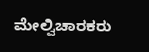ಮೇಲ್ವಿಚಾರಕರು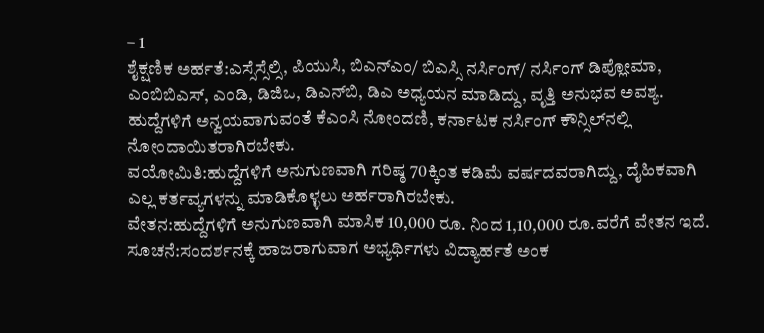– 1
ಶೈಕ್ಷಣಿಕ ಅರ್ಹತೆ:ಎಸ್ಸೆಸ್ಸೆಲ್ಸಿ, ಪಿಯುಸಿ, ಬಿಎನ್‍ಎಂ/ ಬಿಎಸ್ಸಿ ನರ್ಸಿಂಗ್/ ನರ್ಸಿಂಗ್ ಡಿಪ್ಲೋಮಾ, ಎಂಬಿಬಿಎಸ್, ಎಂಡಿ, ಡಿಜಿಒ, ಡಿಎನ್‍ಬಿ, ಡಿಎ ಅಧ್ಯಯನ ಮಾಡಿದ್ದು, ವೃತ್ತಿ ಅನುಭವ ಅವಶ್ಯ. ಹುದ್ದೆಗಳಿಗೆ ಅನ್ವಯವಾಗುವಂತೆ ಕೆಎಂಸಿ ನೋಂದಣಿ, ಕರ್ನಾಟಕ ನರ್ಸಿಂಗ್ ಕೌನ್ಸಿಲ್‍ನಲ್ಲಿ ನೋಂದಾಯಿತರಾಗಿರಬೇಕು.
ವಯೋಮಿತಿ:ಹುದ್ದೆಗಳಿಗೆ ಅನುಗುಣವಾಗಿ ಗರಿಷ್ಠ 70ಕ್ಕಿಂತ ಕಡಿಮೆ ವರ್ಷದವರಾಗಿದ್ದು, ದೈಹಿಕವಾಗಿ ಎಲ್ಲ ಕರ್ತವ್ಯಗಳನ್ನು ಮಾಡಿಕೊಳ್ಳಲು ಅರ್ಹರಾಗಿರಬೇಕು.
ವೇತನ:ಹುದ್ದೆಗಳಿಗೆ ಅನುಗುಣವಾಗಿ ಮಾಸಿಕ 10,000 ರೂ. ನಿಂದ 1,10,000 ರೂ.ವರೆಗೆ ವೇತನ ಇದೆ.
ಸೂಚನೆ:ಸಂದರ್ಶನಕ್ಕೆ ಹಾಜರಾಗುವಾಗ ಅಭ್ಯರ್ಥಿಗಳು ವಿದ್ಯಾರ್ಹತೆ ಅಂಕ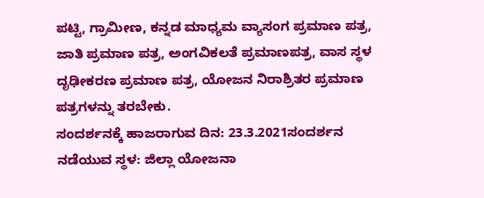ಪಟ್ಟಿ, ಗ್ರಾಮೀಣ, ಕನ್ನಡ ಮಾಧ್ಯಮ ವ್ಯಾಸಂಗ ಪ್ರಮಾಣ ಪತ್ರ, ಜಾತಿ ಪ್ರಮಾಣ ಪತ್ರ, ಅಂಗವಿಕಲತೆ ಪ್ರಮಾಣಪತ್ರ, ವಾಸ ಸ್ಥಳ ದೃಢೀಕರಣ ಪ್ರಮಾಣ ಪತ್ರ, ಯೋಜನ ನಿರಾಶ್ರಿತರ ಪ್ರಮಾಣ ಪತ್ರಗಳನ್ನು ತರಬೇಕು.
ಸಂದರ್ಶನಕ್ಕೆ ಹಾಜರಾಗುವ ದಿನ: 23.3.2021ಸಂದರ್ಶನ ನಡೆಯುವ ಸ್ಥಳ: ಜಿಲ್ಲಾ ಯೋಜನಾ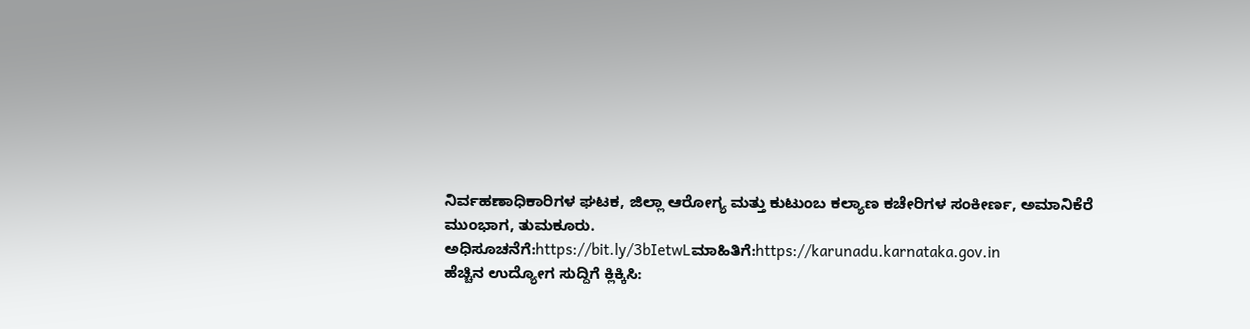ನಿರ್ವಹಣಾಧಿಕಾರಿಗಳ ಘಟಕ, ಜಿಲ್ಲಾ ಆರೋಗ್ಯ ಮತ್ತು ಕುಟುಂಬ ಕಲ್ಯಾಣ ಕಚೇರಿಗಳ ಸಂಕೀರ್ಣ, ಅಮಾನಿಕೆರೆ ಮುಂಭಾಗ, ತುಮಕೂರು.
ಅಧಿಸೂಚನೆಗೆ:https://bit.ly/3bIetwLಮಾಹಿತಿಗೆ:https://karunadu.karnataka.gov.in
ಹೆಚ್ಚಿನ ಉದ್ಯೋಗ ಸುದ್ದಿಗೆ ಕ್ಲಿಕ್ಕಿಸಿ: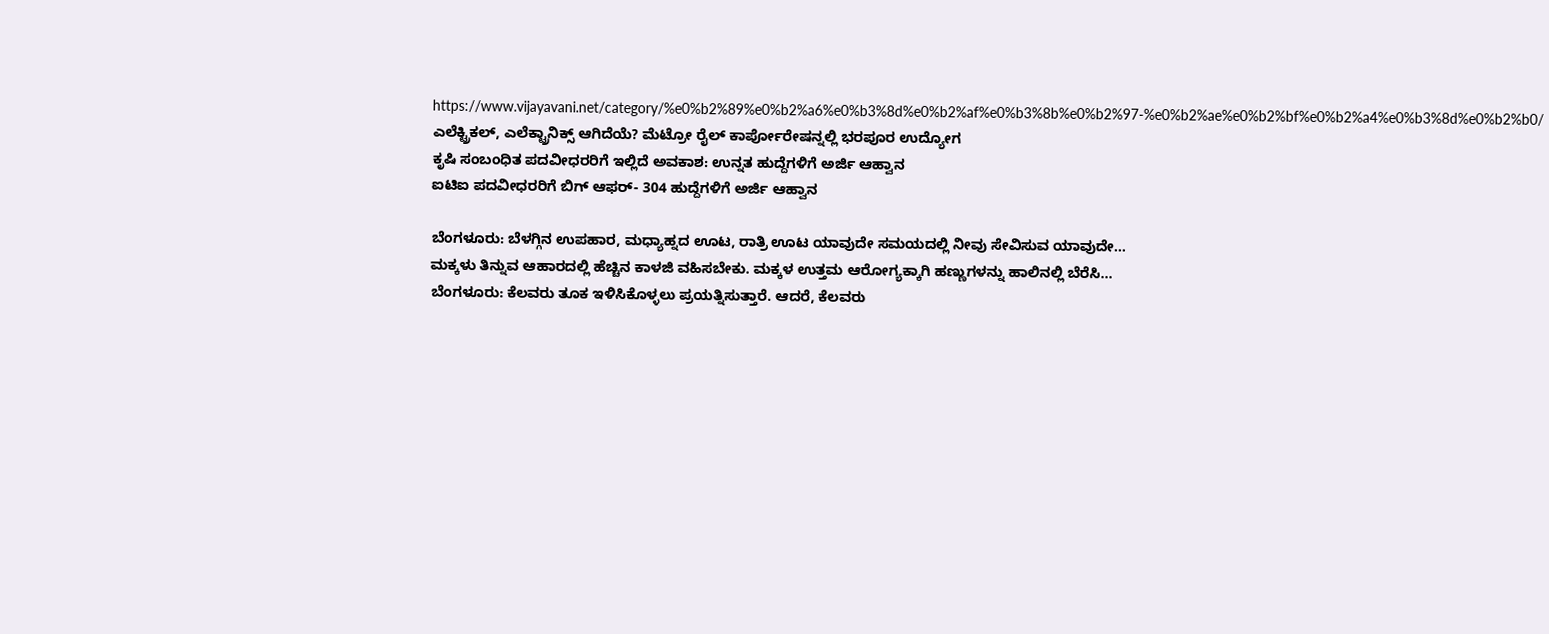https://www.vijayavani.net/category/%e0%b2%89%e0%b2%a6%e0%b3%8d%e0%b2%af%e0%b3%8b%e0%b2%97-%e0%b2%ae%e0%b2%bf%e0%b2%a4%e0%b3%8d%e0%b2%b0/
ಎಲೆಕ್ಟ್ರಿಕಲ್, ಎಲೆಕ್ಟ್ರಾನಿಕ್ಸ್ ಆಗಿದೆಯೆ? ಮೆಟ್ರೋ ರೈಲ್ ಕಾರ್ಪೋರೇಷನ್ನಲ್ಲಿ ಭರಪೂರ ಉದ್ಯೋಗ
ಕೃಷಿ ಸಂಬಂಧಿತ ಪದವೀಧರರಿಗೆ ಇಲ್ಲಿದೆ ಅವಕಾಶ: ಉನ್ನತ ಹುದ್ದೆಗಳಿಗೆ ಅರ್ಜಿ ಆಹ್ವಾನ
ಐಟಿಐ ಪದವೀಧರರಿಗೆ ಬಿಗ್ ಆಫರ್- 304 ಹುದ್ದೆಗಳಿಗೆ ಅರ್ಜಿ ಆಹ್ವಾನ

ಬೆಂಗಳೂರು: ಬೆಳಗ್ಗಿನ ಉಪಹಾರ, ಮಧ್ಯಾಹ್ನದ ಊಟ, ರಾತ್ರಿ ಊಟ ಯಾವುದೇ ಸಮಯದಲ್ಲಿ ನೀವು ಸೇವಿಸುವ ಯಾವುದೇ…
ಮಕ್ಕಳು ತಿನ್ನುವ ಆಹಾರದಲ್ಲಿ ಹೆಚ್ಚಿನ ಕಾಳಜಿ ವಹಿಸಬೇಕು. ಮಕ್ಕಳ ಉತ್ತಮ ಆರೋಗ್ಯಕ್ಕಾಗಿ ಹಣ್ಣುಗಳನ್ನು ಹಾಲಿನಲ್ಲಿ ಬೆರೆಸಿ…
ಬೆಂಗಳೂರು: ಕೆಲವರು ತೂಕ ಇಳಿಸಿಕೊಳ್ಳಲು ಪ್ರಯತ್ನಿಸುತ್ತಾರೆ. ಆದರೆ, ಕೆಲವರು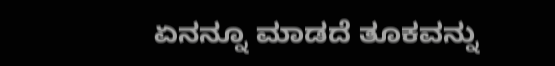ಏನನ್ನೂ ಮಾಡದೆ ತೂಕವನ್ನು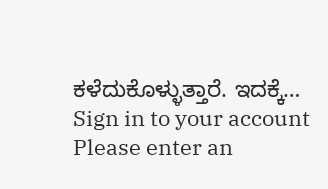ಕಳೆದುಕೊಳ್ಳುತ್ತಾರೆ. ಇದಕ್ಕೆ…
Sign in to your account
Please enter an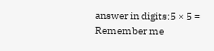answer in digits:5 × 5 =
Remember me